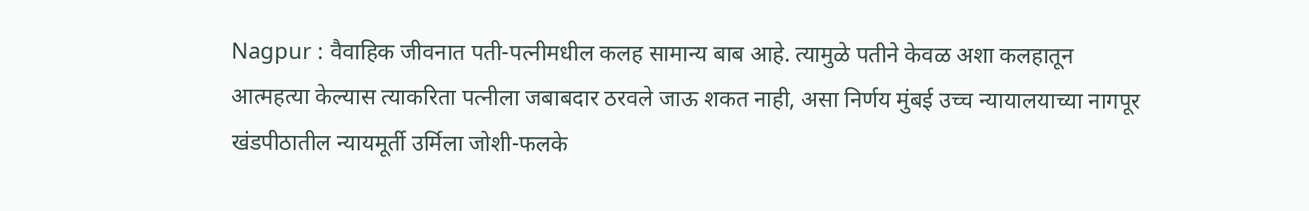Nagpur : वैवाहिक जीवनात पती-पत्नीमधील कलह सामान्य बाब आहे. त्यामुळे पतीने केवळ अशा कलहातून आत्महत्या केल्यास त्याकरिता पत्नीला जबाबदार ठरवले जाऊ शकत नाही, असा निर्णय मुंबई उच्च न्यायालयाच्या नागपूर खंडपीठातील न्यायमूर्ती उर्मिला जोशी-फलके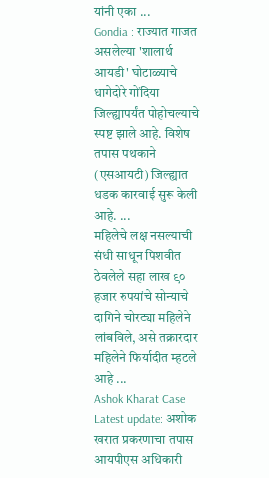यांनी एका ...
Gondia : राज्यात गाजत असलेल्या 'शालार्थ आयडी' घोटाळ्याचे धागेदोरे गोंदिया जिल्ह्यापर्यंत पोहोचल्याचे स्पष्ट झाले आहे. विशेष तपास पथकाने (एसआयटी) जिल्ह्यात धडक कारवाई सुरू केली आहे. ...
महिलेचे लक्ष नसल्याची संधी साधून पिशवीत ठेवलेले सहा लाख ९० हजार रुपयांचे सोन्याचे दागिने चोरट्या महिलेने लांबविले, असे तक्रारदार महिलेने फिर्यादीत म्हटले आहे ...
Ashok Kharat Case Latest update: अशोक खरात प्रकरणाचा तपास आयपीएस अधिकारी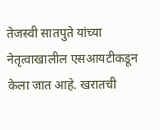तेजस्वी सातपुते यांच्या नेतृत्वाखालील एसआयटीकडून केला जात आहे. खरातची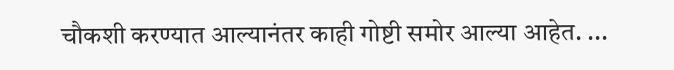चौकशी करण्यात आल्यानंतर काही गोष्टी समोर आल्या आहेत. ...